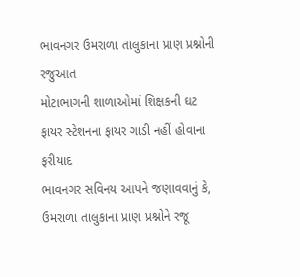ભાવનગર ઉમરાળા તાલુકાના પ્રાણ પ્રશ્નોની રજુઆત
મોટાભાગની શાળાઓમાં શિક્ષકની ઘટ
ફાયર સ્ટેશનના ફાયર ગાડી નહીં હોવાના ફરીયાદ
ભાવનગર સવિનય આપને જણાવવાનું કે, ઉમરાળા તાલુકાના પ્રાણ પ્રશ્નોને રજૂ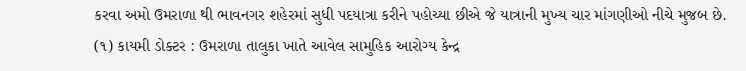કરવા અમો ઉમરાળા થી ભાવનગર શહેરમાં સુધી પદયાત્રા કરીને પહોચ્યા છીએ જે યાત્રાની મુખ્ય ચાર માંગણીઓ નીચે મુજબ છે.
(૧) કાયમી ડોક્ટર : ઉમરાળા તાલુકા ખાતે આવેલ સામુહિક આરોગ્ય કેન્દ્ર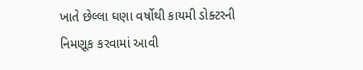ખાતે છેલ્લા ઘણા વર્ષોથી કાયમી ડોક્ટરની નિમણૂક કરવામાં આવી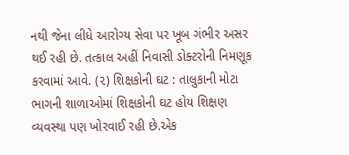નથી જેના લીધે આરોગ્ય સેવા પર ખૂબ ગંભીર અસર થઈ રહી છે. તત્કાલ અહીં નિવાસી ડોક્ટરોની નિમણૂક કરવામાં આવે. (૨) શિક્ષકોની ઘટ : તાલુકાની મોટા ભાગની શાળાઓમાં શિક્ષકોની ઘટ હોય શિક્ષણ વ્યવસ્થા પણ ખોરવાઈ રહી છે.એક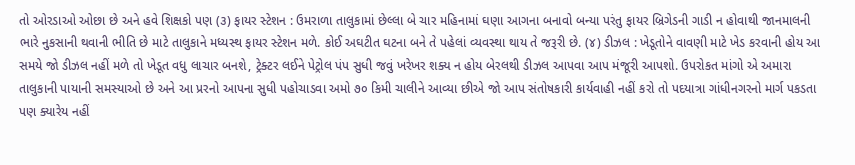તો ઓરડાઓ ઓછા છે અને હવે શિક્ષકો પણ (૩) ફાયર સ્ટેશન : ઉમરાળા તાલુકામાં છેલ્લા બે ચાર મહિનામાં ઘણા આગના બનાવો બન્યા પરંતુ ફાયર બ્રિગેડની ગાડી ન હોવાથી જાનમાલની ભારે નુકસાની થવાની ભીતિ છે માટે તાલુકાને મધ્યસ્થ ફાયર સ્ટેશન મળે. કોઈ અઘટીત ઘટના બને તે પહેલાં વ્યવસ્થા થાય તે જરૂરી છે. (૪) ડીઝલ : ખેડૂતોને વાવણી માટે ખેડ કરવાની હોય આ સમયે જો ડીઝલ નહીં મળે તો ખેડૂત વધુ લાચાર બનશે, ટ્રેક્ટર લઈને પેટ્રોલ પંપ સુધી જવું ખરેખર શક્ય ન હોય બેરલથી ડીઝલ આપવા આપ મંજૂરી આપશો. ઉપરોકત માંગો એ અમારા તાલુકાની પાયાની સમસ્યાઓ છે અને આ પ્રરનો આપના સુધી પહોચાડવા અમો ૭૦ કિમી ચાલીને આવ્યા છીએ જો આપ સંતોષકારી કાર્યવાહી નહીં કરો તો પદયાત્રા ગાંધીનગરનો માર્ગ પકડતા પણ ક્યારેય નહીં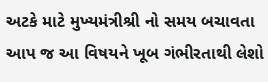અટકે માટે મુખ્યમંત્રીશ્રી નો સમય બચાવતા આપ જ આ વિષયને ખૂબ ગંભીરતાથી લેશો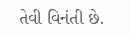તેવી વિનંતી છે.